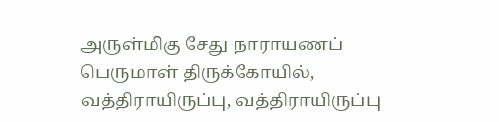அருள்மிகு சேது நாராயணப் பெருமாள் திருக்கோயில், வத்திராயிருப்பு, வத்திராயிருப்பு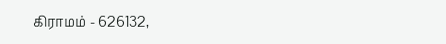கிராமம் - 626132,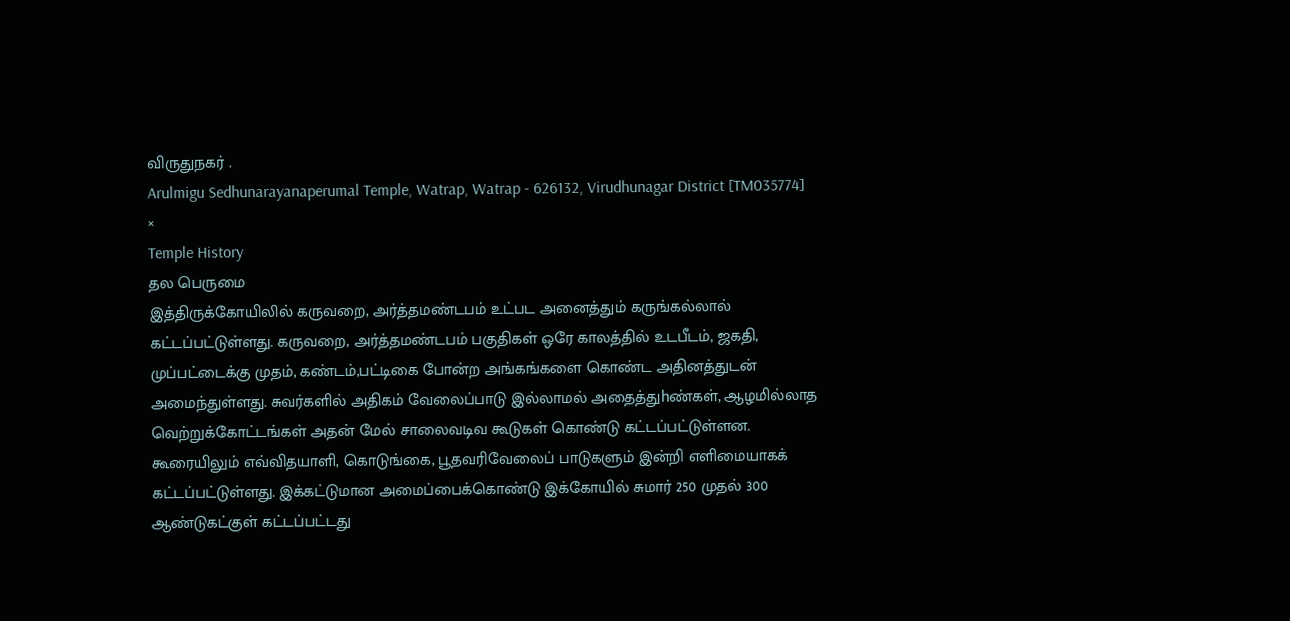விருதுநகர் .
Arulmigu Sedhunarayanaperumal Temple, Watrap, Watrap - 626132, Virudhunagar District [TM035774]
×
Temple History
தல பெருமை
இத்திருக்கோயிலில் கருவறை, அர்த்தமண்டபம் உட்பட அனைத்தும் கருங்கல்லால் கட்டப்பட்டுள்ளது. கருவறை, அர்த்தமண்டபம் பகுதிகள் ஒரே காலத்தில் உடபீடம், ஜகதி, முப்பட்டைக்கு முதம், கண்டம்,பட்டிகை போன்ற அங்கங்களை கொண்ட அதினத்துடன் அமைந்துள்ளது. சுவர்களில் அதிகம் வேலைப்பாடு இல்லாமல் அதைத்துhண்கள், ஆழமில்லாத வெற்றுக்கோட்டங்கள் அதன் மேல் சாலைவடிவ கூடுகள் கொண்டு கட்டப்பட்டுள்ளன. கூரையிலும் எவ்விதயாளி, கொடுங்கை, பூதவரிவேலைப் பாடுகளும் இன்றி எளிமையாகக் கட்டப்பட்டுள்ளது. இக்கட்டுமான அமைப்பைக்கொண்டு இக்கோயில் சுமார் 250 முதல் 300 ஆண்டுகட்குள் கட்டப்பட்டது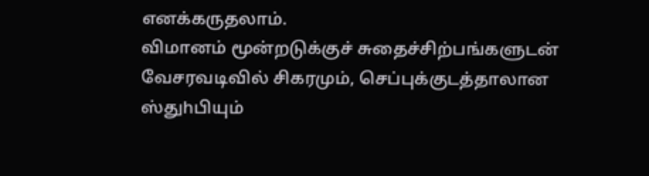எனக்கருதலாம்.
விமானம் மூன்றடுக்குச் சுதைச்சிற்பங்களுடன் வேசரவடிவில் சிகரமும், செப்புக்குடத்தாலான ஸ்துhபியும்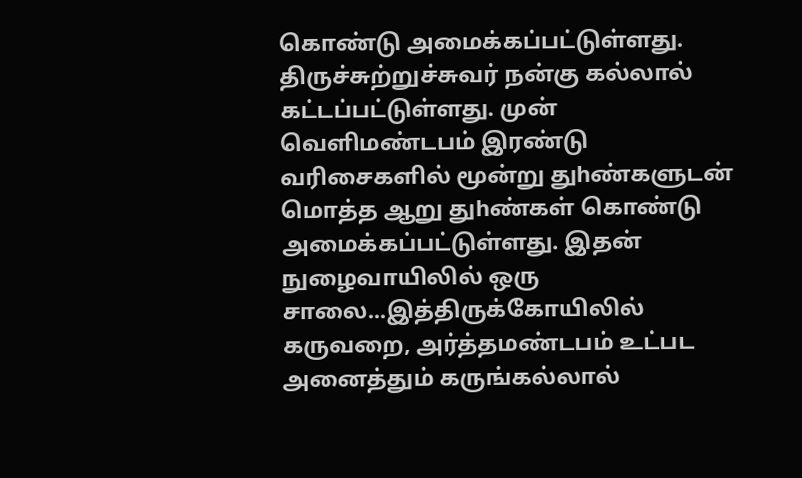கொண்டு அமைக்கப்பட்டுள்ளது. திருச்சுற்றுச்சுவர் நன்கு கல்லால் கட்டப்பட்டுள்ளது. முன் வெளிமண்டபம் இரண்டு வரிசைகளில் மூன்று துhண்களுடன் மொத்த ஆறு துhண்கள் கொண்டு அமைக்கப்பட்டுள்ளது. இதன் நுழைவாயிலில் ஒரு சாலை...இத்திருக்கோயிலில் கருவறை, அர்த்தமண்டபம் உட்பட அனைத்தும் கருங்கல்லால்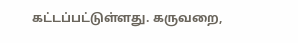கட்டப்பட்டுள்ளது. கருவறை,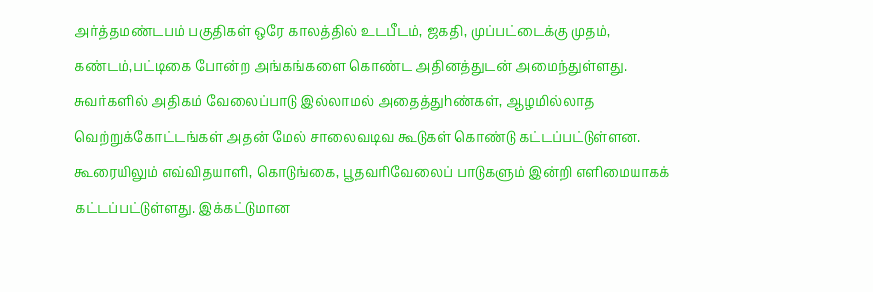அர்த்தமண்டபம் பகுதிகள் ஒரே காலத்தில் உடபீடம், ஜகதி, முப்பட்டைக்கு முதம், கண்டம்,பட்டிகை போன்ற அங்கங்களை கொண்ட அதினத்துடன் அமைந்துள்ளது. சுவர்களில் அதிகம் வேலைப்பாடு இல்லாமல் அதைத்துhண்கள், ஆழமில்லாத வெற்றுக்கோட்டங்கள் அதன் மேல் சாலைவடிவ கூடுகள் கொண்டு கட்டப்பட்டுள்ளன. கூரையிலும் எவ்விதயாளி, கொடுங்கை, பூதவரிவேலைப் பாடுகளும் இன்றி எளிமையாகக் கட்டப்பட்டுள்ளது. இக்கட்டுமான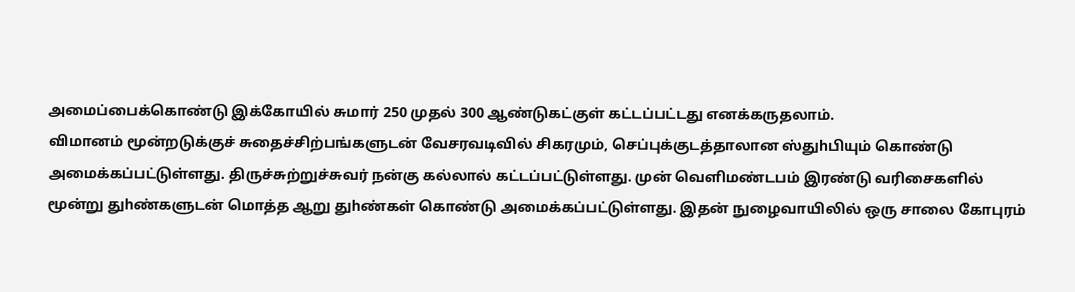அமைப்பைக்கொண்டு இக்கோயில் சுமார் 250 முதல் 300 ஆண்டுகட்குள் கட்டப்பட்டது எனக்கருதலாம்.
விமானம் மூன்றடுக்குச் சுதைச்சிற்பங்களுடன் வேசரவடிவில் சிகரமும், செப்புக்குடத்தாலான ஸ்துhபியும் கொண்டு அமைக்கப்பட்டுள்ளது. திருச்சுற்றுச்சுவர் நன்கு கல்லால் கட்டப்பட்டுள்ளது. முன் வெளிமண்டபம் இரண்டு வரிசைகளில் மூன்று துhண்களுடன் மொத்த ஆறு துhண்கள் கொண்டு அமைக்கப்பட்டுள்ளது. இதன் நுழைவாயிலில் ஒரு சாலை கோபுரம்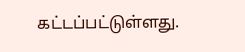கட்டப்பட்டுள்ளது.